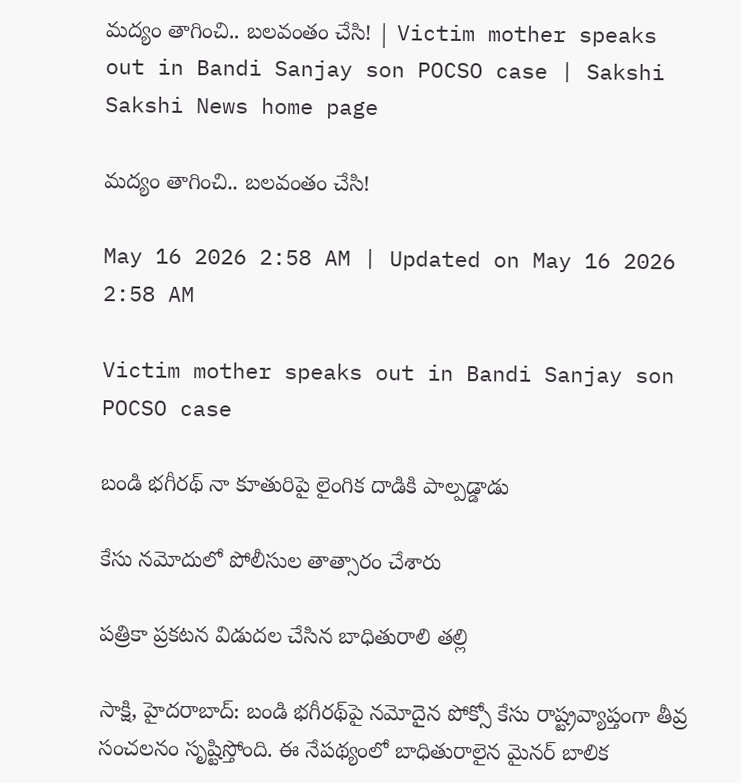మద్యం తాగించి.. బలవంతం చేసి! | Victim mother speaks out in Bandi Sanjay son POCSO case | Sakshi
Sakshi News home page

మద్యం తాగించి.. బలవంతం చేసి!

May 16 2026 2:58 AM | Updated on May 16 2026 2:58 AM

Victim mother speaks out in Bandi Sanjay son POCSO case

బండి భగీరథ్‌ నా కూతురిపై లైంగిక దాడికి పాల్పడ్డాడు

కేసు నమోదులో పోలీసుల తాత్సారం చేశారు

పత్రికా ప్రకటన విడుదల చేసిన బాధితురాలి తల్లి

సాక్షి, హైదరాబాద్‌: బండి భగీరథ్‌పై నమోదైన పోక్సో కేసు రాష్ట్రవ్యాప్తంగా తీవ్ర సంచలనం సృష్టిస్తోంది. ఈ నేపథ్యంలో బాధితురాలైన మైనర్‌ బాలిక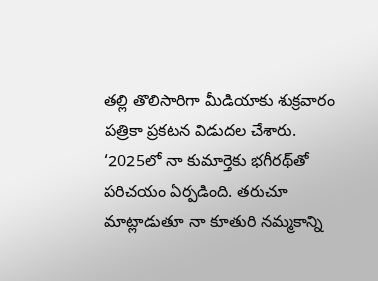తల్లి తొలిసారిగా మీడియాకు శుక్రవారం పత్రికా ప్రకటన విడుదల చేశారు. ‘2025లో నా కుమార్తెకు భగీరథ్‌తో పరిచయం ఏర్పడింది. తరుచూ మాట్లాడుతూ నా కూతురి నమ్మకాన్ని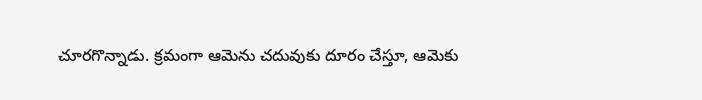చూరగొన్నాడు. క్రమంగా ఆమెను చదువుకు దూరం చేస్తూ, ఆమెకు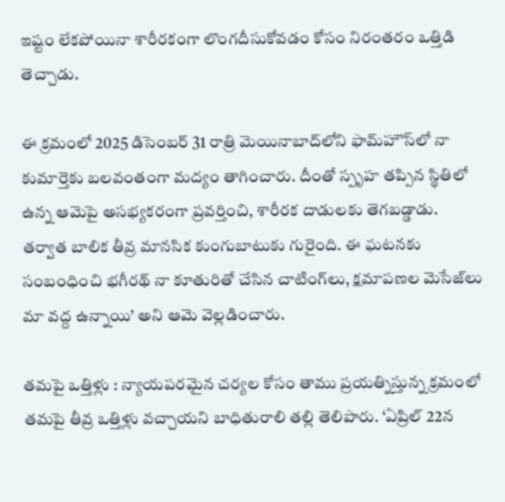ఇష్టం లేకపోయినా శారీరకంగా లొంగదీసుకోవడం కోసం నిరంతరం ఒత్తిడి తెచ్చాడు.

ఈ క్రమంలో 2025 డిసెంబర్‌ 31 రాత్రి మెయినాబాద్‌లోని ఫామ్‌హౌస్‌లో నా కుమార్తెకు బలవంతంగా మద్యం తాగించారు. దీంతో స్పృహ తప్పిన స్థితిలో ఉన్న ఆమెపై అసభ్యకరంగా ప్రవర్తించి, శారీరక దాడులకు తెగబడ్డాడు. తర్వాత బాలిక తీవ్ర మానసిక కుంగుబాటుకు గురైంది. ఈ ఘటనకు సంబంధించి భగీరథ్‌ నా కూతురితో చేసిన చాటింగ్‌లు, క్షమాపణల మెసేజ్‌లు మా వద్ద ఉన్నాయి’ అని ఆమె వెల్లడించారు.

తమపై ఒత్తిళ్లు : న్యాయపరమైన చర్యల కోసం తాము ప్రయత్నిస్తున్న క్రమంలో తమపై తీవ్ర ఒత్తిళ్లు వచ్చాయని బాధితురాలి తల్లి తెలిపారు. ‘ఏప్రిల్‌ 22న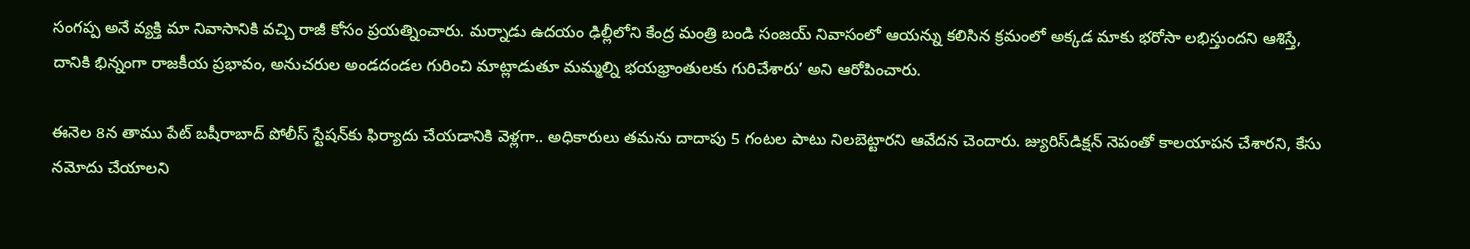సంగప్ప అనే వ్యక్తి మా నివాసానికి వచ్చి రాజీ కోసం ప్రయత్నించారు. మర్నాడు ఉదయం ఢిల్లీలోని కేంద్ర మంత్రి బండి సంజయ్‌ నివాసంలో ఆయన్ను కలిసిన క్రమంలో అక్కడ మాకు భరోసా లభిస్తుందని ఆశిస్తే, దానికి భిన్నంగా రాజకీయ ప్రభావం, అనుచరుల అండదండల గురించి మాట్లాడుతూ మమ్మల్ని భయభ్రాంతులకు గురిచేశారు’ అని ఆరోపించారు.

ఈనెల 8న తాము పేట్‌ బషీరాబాద్‌ పోలీస్‌ స్టేషన్‌కు ఫిర్యాదు చేయడానికి వెళ్లగా.. అధికారులు తమను దాదాపు 5 గంటల పాటు నిలబెట్టారని ఆవేదన చెందారు. జ్యురిస్‌డిక్షన్‌ నెపంతో కాలయాపన చేశారని, కేసు నమోదు చేయాలని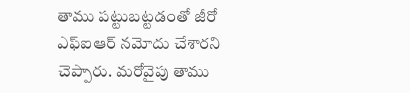తాము పట్టుబట్టడంతో జీరో ఎఫ్‌ఐఆర్‌ నమోదు చేశారని చెప్పారు. మరోవైపు తాము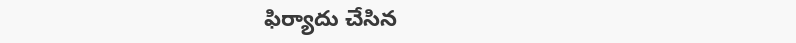ఫిర్యాదు చేసిన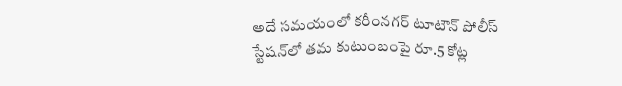అదే సమయంలో కరీంనగర్‌ టూటౌన్‌ పోలీస్‌ స్టేషన్‌లో తమ కుటుంబంపై రూ.5 కోట్ల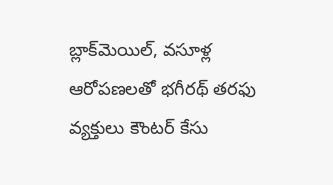బ్లాక్‌మెయిల్, వసూళ్ల ఆరోపణలతో భగీరథ్‌ తరఫు వ్యక్తులు కౌంటర్‌ కేసు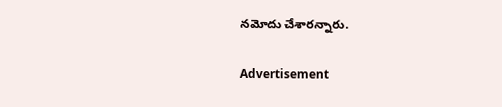నమోదు చేశారన్నారు.

Advertisement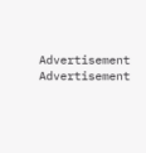Advertisement
Advertisement